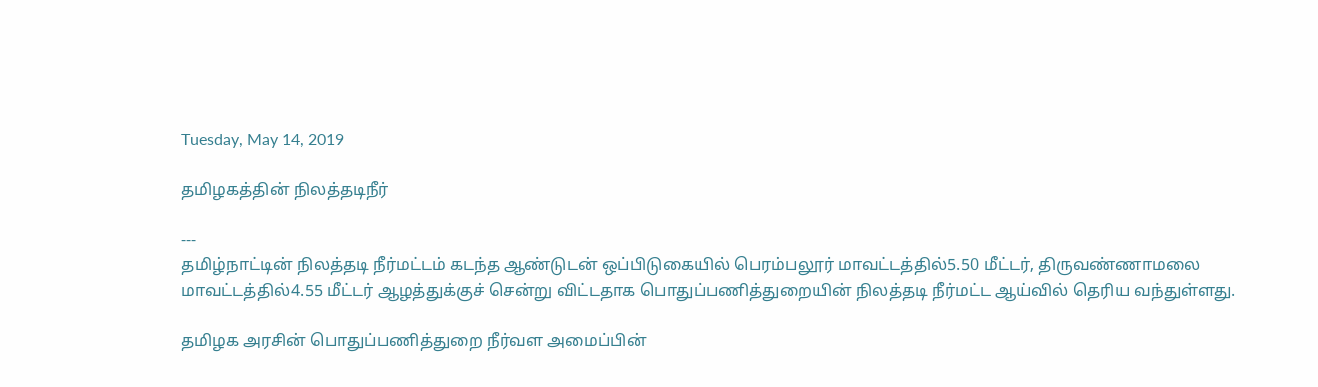Tuesday, May 14, 2019

தமிழகத்தின் நிலத்தடிநீர்

---
தமிழ்நாட்டின் நிலத்தடி நீர்மட்டம் கடந்த ஆண்டுடன் ஒப்பிடுகையில் பெரம்பலூர் மாவட்டத்தில்5.50 மீட்டர், திருவண்ணாமலை மாவட்டத்தில்4.55 மீட்டர் ஆழத்துக்குச் சென்று விட்டதாக பொதுப்பணித்துறையின் நிலத்தடி நீர்மட்ட ஆய்வில் தெரிய வந்துள்ளது.

தமிழக அரசின் பொதுப்பணித்துறை நீர்வள அமைப்பின்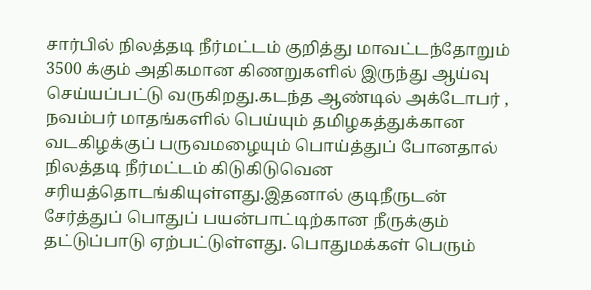சார்பில் நிலத்தடி நீர்மட்டம் குறித்து மாவட்டந்தோறும் 3500 க்கும் அதிகமான கிணறுகளில் இருந்து ஆய்வு செய்யப்பட்டு வருகிறது.கடந்த ஆண்டில் அக்டோபர் , நவம்பர் மாதங்களில் பெய்யும் தமிழகத்துக்கான வடகிழக்குப் பருவமழையும் பொய்த்துப் போனதால் நிலத்தடி நீர்மட்டம் கிடுகிடுவென சரியத்தொடங்கியுள்ளது.இதனால் குடிநீருடன் சேர்த்துப் பொதுப் பயன்பாட்டிற்கான நீருக்கும் தட்டுப்பாடு ஏற்பட்டுள்ளது. பொதுமக்கள் பெரும்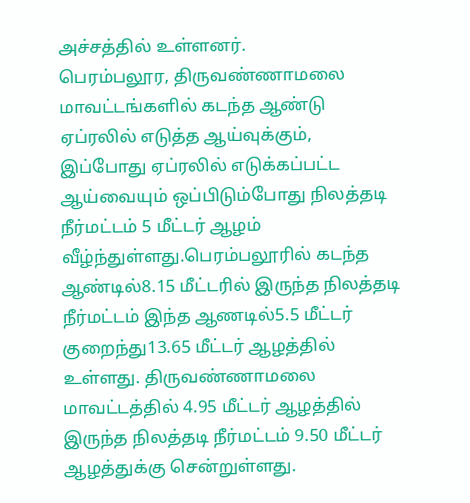அச்சத்தில் உள்ளனர்.
பெரம்பலூர, திருவண்ணாமலை மாவட்டங்களில் கடந்த ஆண்டு ஏப்ரலில் எடுத்த ஆய்வுக்கும், இப்போது ஏப்ரலில் எடுக்கப்பட்ட ஆய்வையும் ஒப்பிடும்போது நிலத்தடி நீர்மட்டம் 5 மீட்டர் ஆழம் வீழ்ந்துள்ளது.பெரம்பலூரில் கடந்த ஆண்டில்8.15 மீட்டரில் இருந்த நிலத்தடி நீர்மட்டம் இந்த ஆணடில்5.5 மீட்டர் குறைந்து13.65 மீட்டர் ஆழத்தில் உள்ளது. திருவண்ணாமலை மாவட்டத்தில் 4.95 மீட்டர் ஆழத்தில் இருந்த நிலத்தடி நீர்மட்டம் 9.50 மீட்டர் ஆழத்துக்கு சென்றுள்ளது.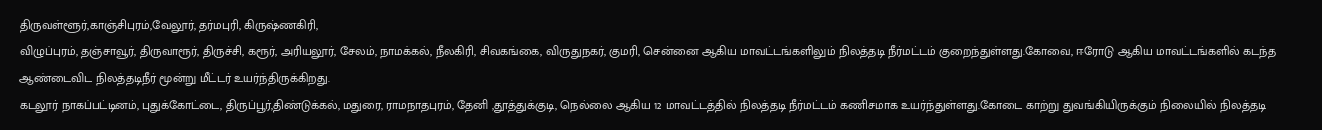திருவள்ளூர்,காஞ்சிபுரம்,வேலூர், தர்மபுரி, கிருஷ்ணகிரி,
விழுப்புரம், தஞ்சாவூர், திருவாரூர், திருச்சி, கரூர், அரியலூர், சேலம், நாமக்கல், நீலகிரி, சிவகங்கை, விருதுநகர், குமரி, சென்னை ஆகிய மாவட்டங்களிலும் நிலத்தடி நீர்மட்டம் குறைந்துள்ளது.கோவை, ஈரோடு ஆகிய மாவட்டங்களில் கடந்த ஆண்டைவிட நிலத்தடிநீர் மூன்று மீட்டர் உயர்ந்திருக்கிறது.
கடலூர் நாகப்பட்டினம், புதுக்கோட்டை, திருப்பூர்,திண்டுக்கல், மதுரை, ராமநாதபுரம், தேனி ,தூத்துக்குடி, நெல்லை ஆகிய 12 மாவட்டத்தில் நிலத்தடி நீர்மட்டம் கணிசமாக உயர்ந்துள்ளது.கோடை காற்று துவங்கியிருக்கும் நிலையில் நிலத்தடி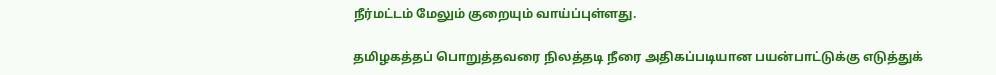நீர்மட்டம் மேலும் குறையும் வாய்ப்புள்ளது.

தமிழகத்தப் பொறுத்தவரை நிலத்தடி நீரை அதிகப்படியான பயன்பாட்டுக்கு எடுத்துக்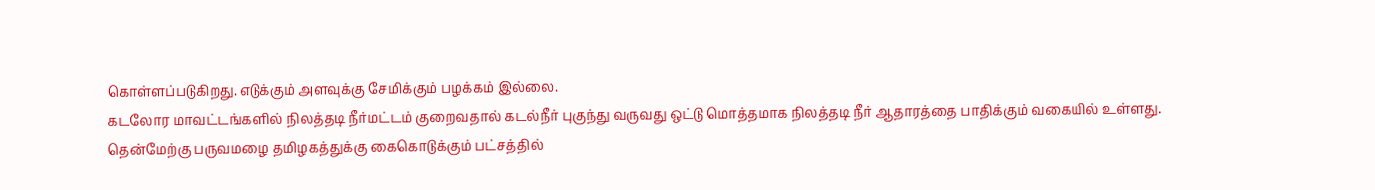கொள்ளப்படுகிறது. எடுக்கும் அளவுக்கு சேமிக்கும் பழக்கம் இல்லை.
கடலோர மாவட்டங்களில் நிலத்தடி நீர்மட்டம் குறைவதால் கடல்நீர் புகுந்து வருவது ஒட்டு மொத்தமாக நிலத்தடி நீர் ஆதாரத்தை பாதிக்கும் வகையில் உள்ளது.
தென்மேற்கு பருவமழை தமிழகத்துக்கு கைகொடுக்கும் பட்சத்தில்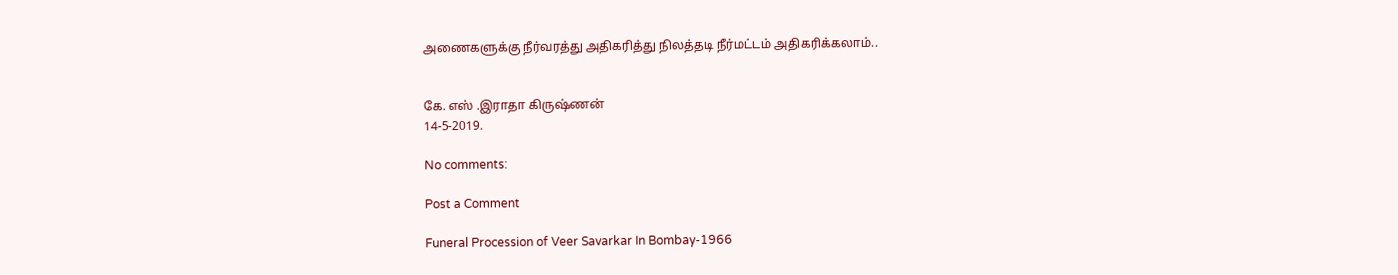அணைகளுக்கு நீர்வரத்து அதிகரித்து நிலத்தடி நீர்மட்டம் அதிகரிக்கலாம்..


கே. எஸ் .இராதா கிருஷ்ணன்
14-5-2019.

No comments:

Post a Comment

Funeral Procession of Veer Savarkar In Bombay-1966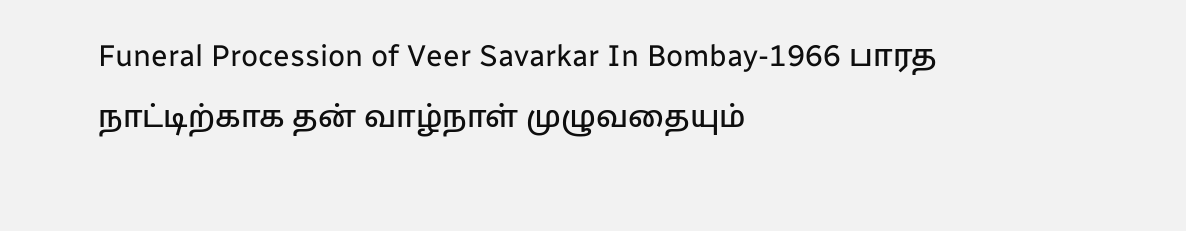Funeral Procession of Veer Savarkar In Bombay-1966 பாரத நாட்டிற்காக தன் வாழ்நாள் முழுவதையும்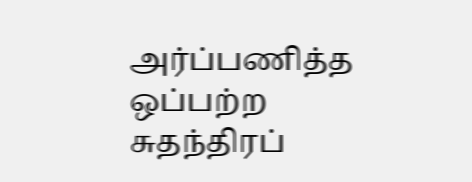அர்ப்பணித்த ஒப்பற்ற சுதந்திரப்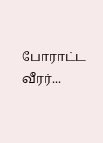போராட்ட வீரர்...